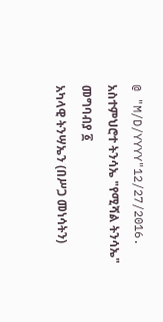@ "M/D/YYYY"12/27/2016.
አስተምህሮተ ትንሳኤ "የሚሻል ትንሳኤ" መግባብያ ፩
አካላዊ ትንሣኤን (በሥጋ መነሳትን)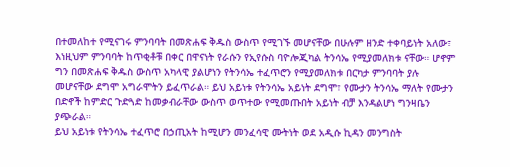በተመለከተ የሚናገሩ ምንባባት በመጽሐፍ ቅዱስ ውስጥ የሚገኙ መሆናቸው በሁሉም ዘንድ ተቀባይነት አለው፣ እነዚህም ምንባባት ከጥቂቶቹ በቀር በዋናነት የራሱን የኢየሱስ ባዮሎጂካል ትንሳኤ የሚያመለክቱ ናቸው። ሆኖም ግን በመጽሐፍ ቅዱስ ውስጥ አካላዊ ያልሆነን የትንሳኤ ተፈጥሮን የሚያመለክቱ በርካታ ምንባባት ያሉ መሆናቸው ደግሞ አግራሞትን ይፈጥራል። ይህ አይነቱ የትንሳኤ አይነት ደግሞ፣ የሙታን ትንሳኤ ማለት የሙታን በድኖች ከምድር ጉድጓድ ከመቃብራቸው ውስጥ ወጥተው የሚመጡበት አይነት ብቻ እንዳልሆነ ግንዛቤን ያጭራል።
ይህ አይነቱ የትንሳኤ ተፈጥሮ በኃጢአት ከሚሆን መንፈሳዊ ሙትነት ወደ አዲሱ ኪዳን መንግስት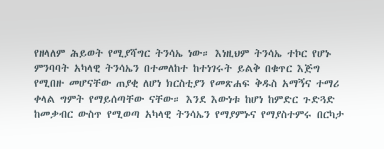የዘላለም ሕይወት የሚያሻግር ትንሳኤ ነው። እነዚህም ትንሳኤ ተኮር የሆኑ ምንባባት አካላዊ ትንሳኤን በተመለከተ ከተነገሩት ይልቅ በቁጥር እጅግ የሚበዙ መሆናቸው ጠያቂ ለሆነ ክርስቲያን የመጽሐፍ ቅዱስ አማኝና ተማሪ ቀላል ግምት የማይሰጣቸው ናቸው። እንደ እውነቱ ከሆነ ከምድር ጉድጓድ ከመቃብር ውስጥ የሚወጣ አካላዊ ትንሳኤን የማያምኑና የማያስተምሩ በርካታ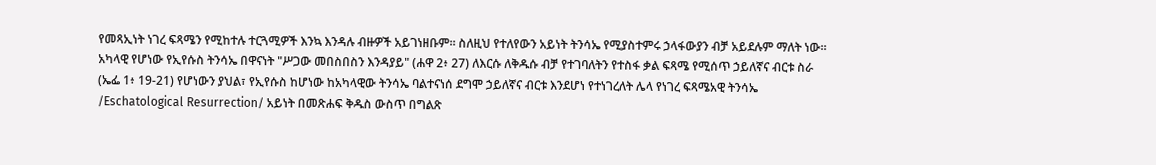የመጻኢነት ነገረ ፍጻሜን የሚከተሉ ተርጓሚዎች እንኳ እንዳሉ ብዙዎች አይገነዘቡም። ስለዚህ የተለየውን አይነት ትንሳኤ የሚያስተምሩ ኃላፋውያን ብቻ አይደሉም ማለት ነው።
አካላዊ የሆነው የኢየሱስ ትንሳኤ በዋናነት "ሥጋው መበስበስን እንዳያይ" (ሐዋ 2፥ 27) ለእርሱ ለቅዱሱ ብቻ የተገባለትን የተስፋ ቃል ፍጻሜ የሚሰጥ ኃይለኛና ብርቱ ስራ (ኤፌ 1፥ 19-21) የሆነውን ያህል፣ የኢየሱስ ከሆነው ከአካላዊው ትንሳኤ ባልተናነሰ ደግሞ ኃይለኛና ብርቱ እንደሆነ የተነገረለት ሌላ የነገረ ፍጻሜአዊ ትንሳኤ /Eschatological Resurrection/ አይነት በመጽሐፍ ቅዱስ ውስጥ በግልጽ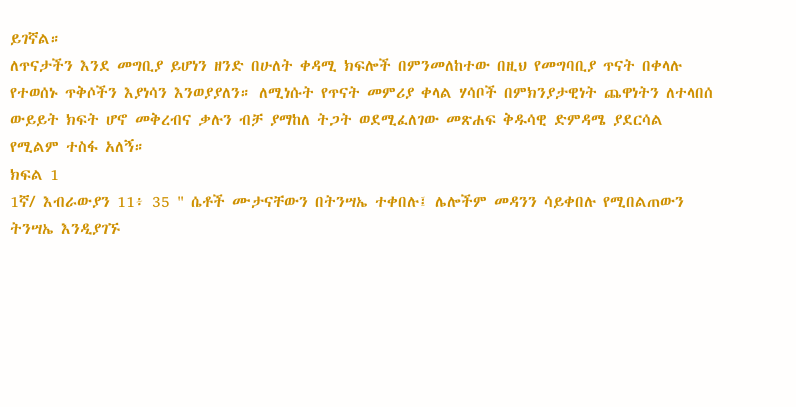ይገኛል።
ለጥናታችን እንደ መግቢያ ይሆነን ዘንድ በሁለት ቀዳሚ ክፍሎች በምንመለከተው በዚህ የመግባቢያ ጥናት በቀላሉ የተወሰኑ ጥቅሶችን እያነሳን እንወያያለን። ለሚነሱት የጥናት መምሪያ ቀላል ሃሳቦች በምክንያታዊነት ጨዋነትን ለተላበሰ ውይይት ክፍት ሆኖ መቅረብና ቃሉን ብቻ ያማከለ ትጋት ወደሚፈለገው መጽሐፍ ቅዱሳዊ ድምዳሜ ያደርሳል የሚልም ተስፋ አለኝ።
ክፍል 1
1ኛ/ እብራውያን 11፥ 35 " ሴቶች ሙታናቸውን በትንሣኤ ተቀበሉ፤ ሌሎችም መዳንን ሳይቀበሉ የሚበልጠውን ትንሣኤ እንዲያገኙ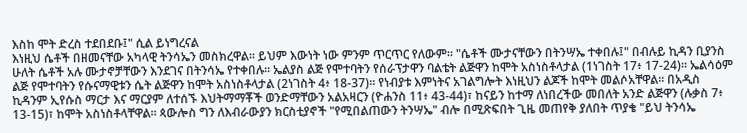እስከ ሞት ድረስ ተደበደቡ፤" ሲል ይነግረናል
እነዚህ ሴቶች በዘመናቸው አካላዊ ትንሳኤን መስክረዋል። ይህም እውነት ነው ምንም ጥርጥር የለውም። "ሴቶች ሙታናቸውን በትንሣኤ ተቀበሉ፤" በብሉይ ኪዳን ቢያንስ ሁለት ሴቶች አሉ ሙታኖቻቸውን እንደገና በትንሳኤ የተቀበሉ። ኤልያስ ልጅ የሞተባትን የሰራፕታዋን ባልቴት ልጅዋን ከሞት አስነስቶላታል (1ነገስት 17፥ 17-24)። ኤልሳዕም ልጅ የሞተባትን የሱናማዊቱን ሴት ልጅዋን ከሞት አስነስቶላታል (2ነገስት 4፥ 18-37)። የነብያቱ እምነትና አገልግሎት እነዚህን ልጆች ከሞት መልሶአቸዋል። በአዲስ ኪዳንም ኢየሱስ ማርታ እና ማርያም ለተሰኙ እህትማማቾች ወንድማቸውን አልአዛርን (ዮሐንስ 11፥ 43-44)፣ ከናይን ከተማ ለነበረችው መበለት አንድ ልጅዋን (ሉቃስ 7፥ 13-15)፣ ከሞት አስነስቶላቸዋል። ጳውሎስ ግን ለእብራውያን ክርስቲያኖች "የሚበልጠውን ትንሣኤ" ብሎ በሚጽፍበት ጊዜ መጠየቅ ያለበት ጥያቄ "ይህ ትንሳኤ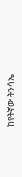ከየትኛው ትንሳኤ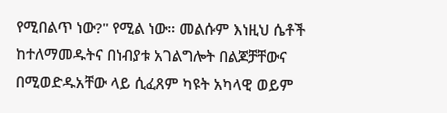የሚበልጥ ነው?" የሚል ነው። መልሱም እነዚህ ሴቶች ከተለማመዱትና በነብያቱ አገልግሎት በልጆቻቸውና በሚወድዱአቸው ላይ ሲፈጸም ካዩት አካላዊ ወይም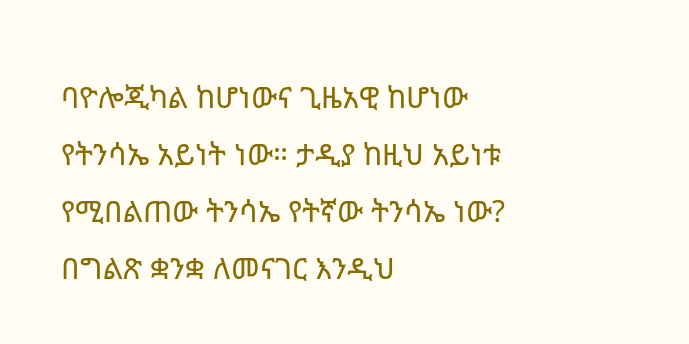ባዮሎጂካል ከሆነውና ጊዜአዊ ከሆነው የትንሳኤ አይነት ነው። ታዲያ ከዚህ አይነቱ የሚበልጠው ትንሳኤ የትኛው ትንሳኤ ነው? በግልጽ ቋንቋ ለመናገር እንዲህ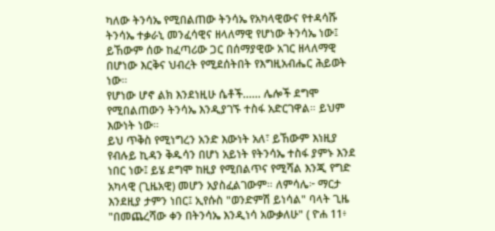ካለው ትንሳኤ የሚበልጠው ትንሳኤ የአካላዊውና የተዳሳሹ ትንሳኤ ተቃራኒ መንፈሳዊና ዘላለማዊ የሆነው ትንሳኤ ነው፤ ይኸውም ሰው ከፈጣሪው ጋር በሰማያዊው አገር ዘላለማዊ በሆነው እርቅና ህብረት የሚደሰትበት የእግዚአብሔር ሕይወት ነው።
የሆነው ሆኖ ልክ እንደነዚሁ ሴቶች...... ሌሎች ደግሞ የሚበልጠውን ትንሳኤ እንዲያገኙ ተስፋ አድርገዋል። ይህም እውነት ነው።
ይህ ጥቅስ የሚነግረን አንድ እውነት አለ፣ ይኸውም እነዚያ የብሉይ ኪዳን ቅዱሳን በሆነ አይነት የትንሳኤ ተስፋ ያምኑ እንደ ነበር ነው፤ ይሄ ደግሞ ከዚያ የሚበልጥና የሚሻል እንጂ የግድ አካላዊ (ጊዜአዊ) መሆን አያስፈልገውም። ለምሳሌ፦ ማርታ እንደዚያ ታምን ነበር፤ ኢየሱስ "ወንድምሽ ይነሳል" ባላት ጊዜ "በመጨረሻው ቀን በትንሳኤ እንዲነሳ አውቃለሁ" ( ዮሐ 11፥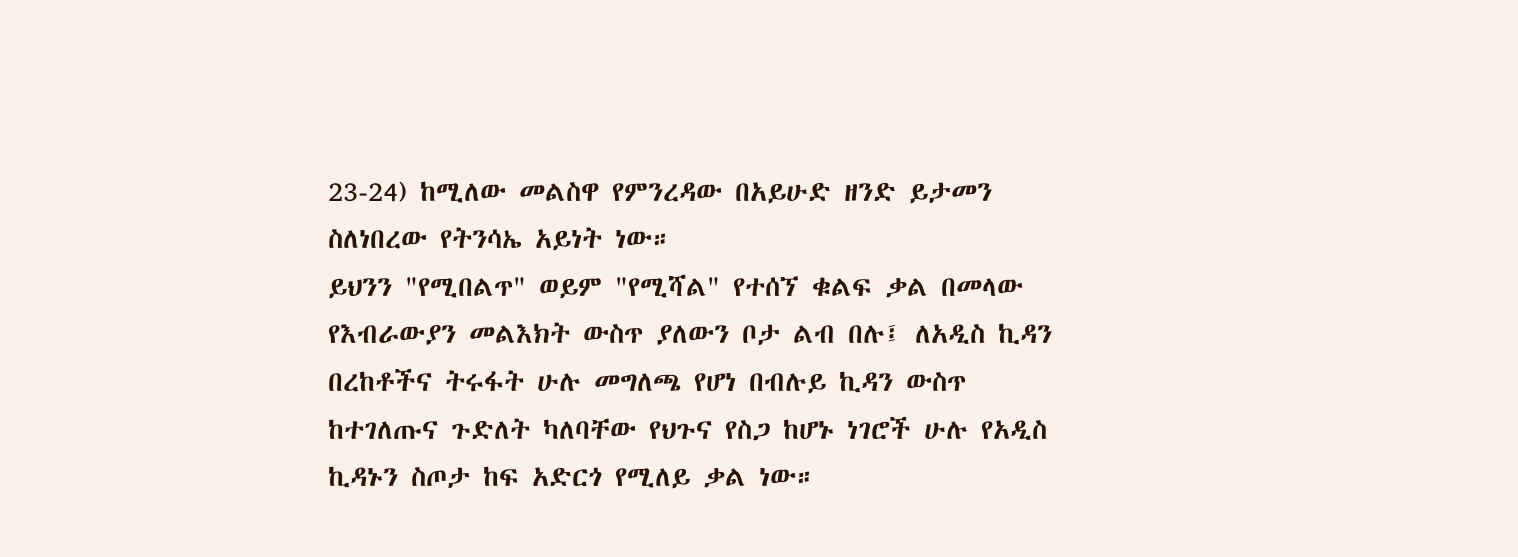23-24) ከሚለው መልስዋ የምንረዳው በአይሁድ ዘንድ ይታመን ስለነበረው የትንሳኤ አይነት ነው።
ይህንን "የሚበልጥ" ወይም "የሚሻል" የተሰኘ ቁልፍ ቃል በመላው የእብራውያን መልእክት ውስጥ ያለውን ቦታ ልብ በሉ፤ ለአዲስ ኪዳን በረከቶችና ትሩፋት ሁሉ መግለጫ የሆነ በብሉይ ኪዳን ውስጥ ከተገለጡና ጉድለት ካለባቸው የህጉና የስጋ ከሆኑ ነገሮች ሁሉ የአዲስ ኪዳኑን ስጦታ ከፍ አድርጎ የሚለይ ቃል ነው።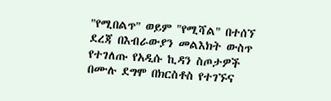"የሚበልጥ" ወይም "የሚሻል" በተሰኘ ደረጃ በእብራውያን መልእክት ውስጥ የተገለጡ የአዲሱ ኪዳን ስጦታዎች በሙሉ ደግሞ በክርስቶስ የተገኙና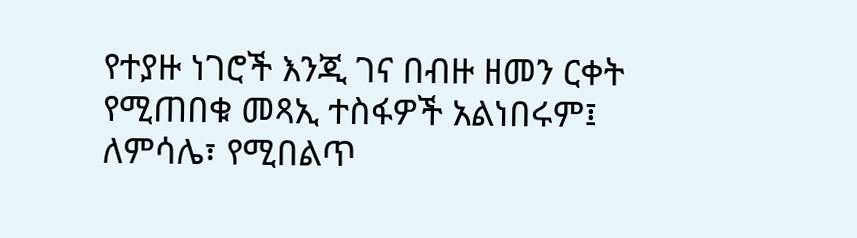የተያዙ ነገሮች እንጂ ገና በብዙ ዘመን ርቀት የሚጠበቁ መጻኢ ተስፋዎች አልነበሩም፤ ለምሳሌ፣ የሚበልጥ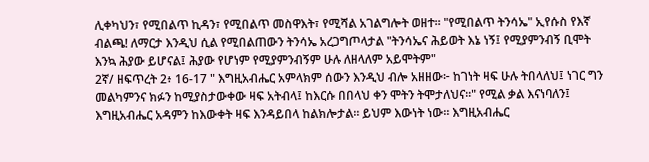ሊቀካህን፣ የሚበልጥ ኪዳን፣ የሚበልጥ መስዋእት፣ የሚሻል አገልግሎት ወዘተ። "የሚበልጥ ትንሳኤ" ኢየሱስ የእኛ ብልጫ! ለማርታ እንዲህ ሲል የሚበልጠውን ትንሳኤ አረጋግጦላታል "ትንሳኤና ሕይወት እኔ ነኝ፤ የሚያምንብኝ ቢሞት እንኳ ሕያው ይሆናል፤ ሕያው የሆነም የሚያምንብኝም ሁሉ ለዘላለም አይሞትም"
2ኛ/ ዘፍጥረት 2፥ 16-17 " እግዚአብሔር አምላክም ሰውን እንዲህ ብሎ አዘዘው፦ ከገነት ዛፍ ሁሉ ትበላለህ፤ ነገር ግን መልካምንና ክፉን ከሚያስታውቀው ዛፍ አትብላ፤ ከእርሱ በበላህ ቀን ሞትን ትሞታለህና።" የሚል ቃል እናነባለን፤
እግዚአብሔር አዳምን ከእውቀት ዛፍ እንዳይበላ ከልክሎታል። ይህም እውነት ነው። እግዚአብሔር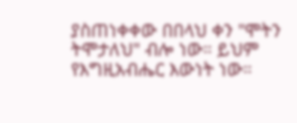ያስጠነቀቀው በበላህ ቀን "ሞትን ትሞታለህ" ብሎ ነው። ይህም የእግዚአብሔር እውነት ነው።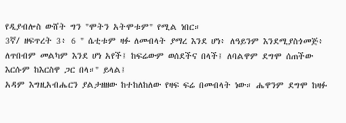የዲያብሎስ ውሸት ግን "ሞትን አትሞቱም" የሚል ነበር።
3ኛ/ ዘፍጥረት 3፥ 6 " ሴቲቱም ዛፉ ለመብላት ያማረ እንደ ሆነ፥ ለዓይንም እንደሚያስጎመጅ፥ ለጥበብም መልካም እንደ ሆነ አየች፤ ከፍሬውም ወሰደችና በላች፤ ለባልዋም ደግሞ ሰጠችው እርሱም ከእርስዋ ጋር በላ።" ይላል፤
አዳም እግዚአብሔርን ያልታዘዘው ከተከለከለው የዛፍ ፍሬ በመብላት ነው። ሔዋንም ደግሞ ከዛፉ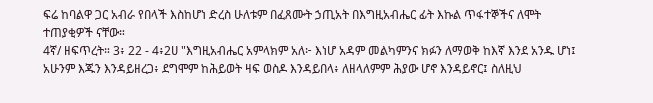ፍሬ ከባልዋ ጋር አብራ የበላች እስከሆነ ድረስ ሁለቱም በፈጸሙት ኃጢአት በእግዚአብሔር ፊት እኩል ጥፋተኞችና ለሞት ተጠያቂዎች ናቸው።
4ኛ/ ዘፍጥረት። 3፥ 22 - 4፥2ሀ "እግዚአብሔር አምላክም አለ፦ እነሆ አዳም መልካምንና ክፉን ለማወቅ ከእኛ እንደ አንዱ ሆነ፤ አሁንም እጁን እንዳይዘረጋ፥ ደግሞም ከሕይወት ዛፍ ወስዶ እንዳይበላ፥ ለዘላለምም ሕያው ሆኖ እንዳይኖር፤ ስለዚህ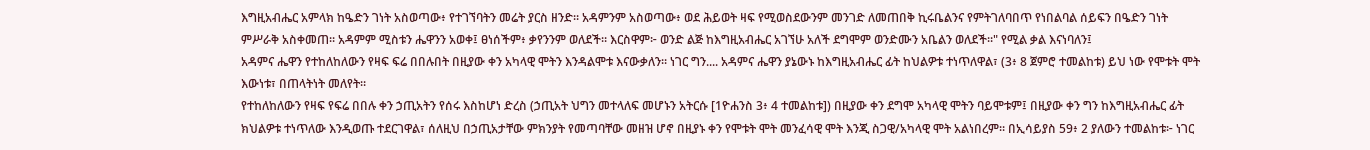እግዚአብሔር አምላክ ከዔድን ገነት አስወጣው፥ የተገኘባትን መሬት ያርስ ዘንድ። አዳምንም አስወጣው፥ ወደ ሕይወት ዛፍ የሚወስደውንም መንገድ ለመጠበቅ ኪሩቤልንና የምትገለባበጥ የነበልባል ሰይፍን በዔድን ገነት ምሥራቅ አስቀመጠ። አዳምም ሚስቱን ሔዋንን አወቀ፤ ፀነሰችም፥ ቃየንንም ወለደች። እርስዋም፦ ወንድ ልጅ ከእግዚአብሔር አገኘሁ አለች ደግሞም ወንድሙን አቤልን ወለደች።" የሚል ቃል እናነባለን፤
አዳምና ሔዋን የተከለከለውን የዛፍ ፍሬ በበሉበት በዚያው ቀን አካላዊ ሞትን እንዳልሞቱ እናውቃለን። ነገር ግን.... አዳምና ሔዋን ያኔውኑ ከእግዚአብሔር ፊት ከህልዎቱ ተነጥለዋል፣ (3፥ 8 ጀምሮ ተመልከቱ) ይህ ነው የሞቱት ሞት እውነቱ፣ በጠላትነት መለየት።
የተከለከለውን የዛፍ የፍሬ በበሉ ቀን ኃጢአትን የሰሩ እስከሆነ ድረስ (ኃጢአት ህግን መተላለፍ መሆኑን አትርሱ [1ዮሐንስ 3፥ 4 ተመልከቱ]) በዚያው ቀን ደግሞ አካላዊ ሞትን ባይሞቱም፤ በዚያው ቀን ግን ከእግዚአብሔር ፊት ክህልዎቱ ተነጥለው እንዲወጡ ተደርገዋል፣ ሰለዚህ በኃጢአታቸው ምክንያት የመጣባቸው መዘዝ ሆኖ በዚያኑ ቀን የሞቱት ሞት መንፈሳዊ ሞት እንጂ ስጋዊ/አካላዊ ሞት አልነበረም። በኢሳይያስ 59፥ 2 ያለውን ተመልከቱ፦ ነገር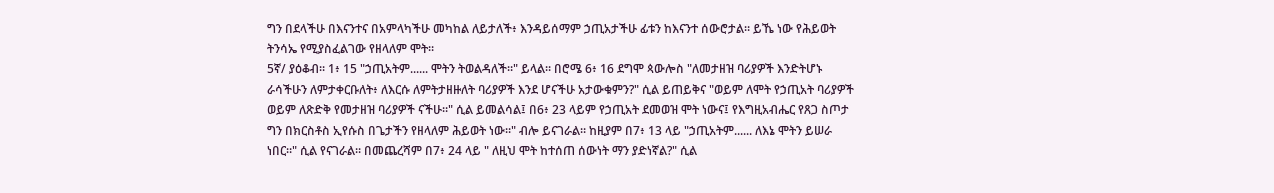ግን በደላችሁ በእናንተና በአምላካችሁ መካከል ለይታለች፥ እንዳይሰማም ኃጢአታችሁ ፊቱን ከእናንተ ሰውሮታል። ይኼ ነው የሕይወት ትንሳኤ የሚያስፈልገው የዘላለም ሞት።
5ኛ/ ያዕቆብ። 1፥ 15 "ኃጢአትም...... ሞትን ትወልዳለች።" ይላል። በሮሜ 6፥ 16 ደግሞ ጳውሎስ "ለመታዘዝ ባሪያዎች እንድትሆኑ ራሳችሁን ለምታቀርቡለት፥ ለእርሱ ለምትታዘዙለት ባሪያዎች እንደ ሆናችሁ አታውቁምን?" ሲል ይጠይቅና "ወይም ለሞት የኃጢአት ባሪያዎች ወይም ለጽድቅ የመታዘዝ ባሪያዎች ናችሁ።" ሲል ይመልሳል፤ በ6፥ 23 ላይም የኃጢአት ደመወዝ ሞት ነውና፤ የእግዚአብሔር የጸጋ ስጦታ ግን በክርስቶስ ኢየሱስ በጌታችን የዘላለም ሕይወት ነው።" ብሎ ይናገራል። ከዚያም በ7፥ 13 ላይ "ኃጢአትም...... ለእኔ ሞትን ይሠራ ነበር።" ሲል የናገራል። በመጨረሻም በ7፥ 24 ላይ " ለዚህ ሞት ከተሰጠ ሰውነት ማን ያድነኛል?" ሲል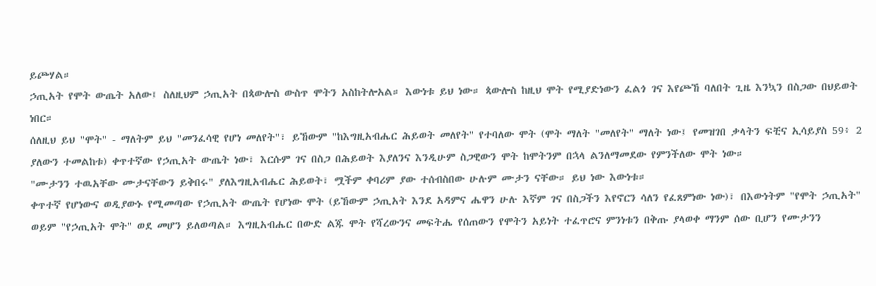ይጮሃል።
ኃጢአት የሞት ውጤት አለው፤ ስለዚህም ኃጢአት በጳውሎስ ውስጥ ሞትን አስከትሎአል። እውነቱ ይህ ነው። ጳውሎስ ከዚህ ሞት የሚያድነውን ፈልጎ ገና እየጮኸ ባለበት ጊዜ እንኳን በስጋው በህይወት ነበር።
ሰለዚህ ይህ "ሞት" - ማለትም ይህ "መንፈሳዊ የሆነ መለየት"፣ ይኸውም "ከእግዚአብሔር ሕይወት መለየት" የተባለው ሞት (ሞት ማለት "መለየት" ማለት ነው፤ የመዝገበ ቃላትን ፍቺና ኢሳይያስ 59፥ 2 ያለውን ተመልከቱ) ቀጥተኛው የኃጢአት ውጤት ነው፣ እርሱም ገና በስጋ በሕይወት እያለንና እንዲሁም ስጋዊውን ሞት ከሞትንም በኋላ ልንለማመደው የምንችለው ሞት ነው።
"ሙታንን ተዉአቸው ሙታናቸውን ይቅበሩ" ያለእግዚአብሔር ሕይወት፣ ሟችም ቀባሪም ያው ተሰብስበው ሁሉም ሙታን ናቸው። ይህ ነው እውነቱ።
ቀጥተኛ የሆነውና ወዲያውኑ የሚመጣው የኃጢአት ውጤት የሆነው ሞት (ይኸውም ኃጢአት እንደ አዳምና ሔዋን ሁሉ እኛም ገና በስጋችን እየኖርን ሳለን የፈጸምነው ነው)፣ በእውነትም "የሞት ኃጢአት" ወይም "የኃጢአት ሞት" ወደ መሆን ይለወጣል። እግዚአብሔር በውድ ልጁ ሞት የሻረውንና መፍትሔ የሰጠውን የሞትን አይነት ተፈጥሮና ምንነቱን በቅጡ ያላወቀ ማንም ሰው ቢሆን የሙታንን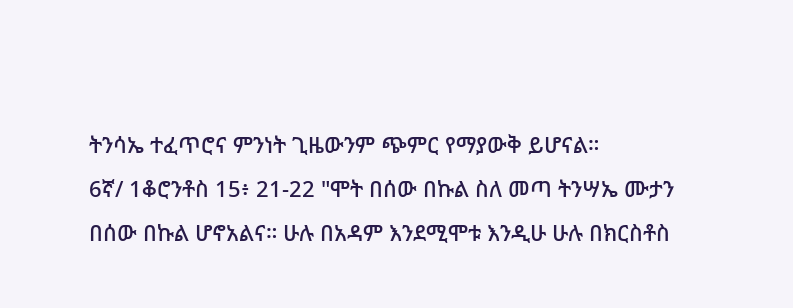ትንሳኤ ተፈጥሮና ምንነት ጊዜውንም ጭምር የማያውቅ ይሆናል።
6ኛ/ 1ቆሮንቶስ 15፥ 21-22 "ሞት በሰው በኩል ስለ መጣ ትንሣኤ ሙታን በሰው በኩል ሆኖአልና። ሁሉ በአዳም እንደሚሞቱ እንዲሁ ሁሉ በክርስቶስ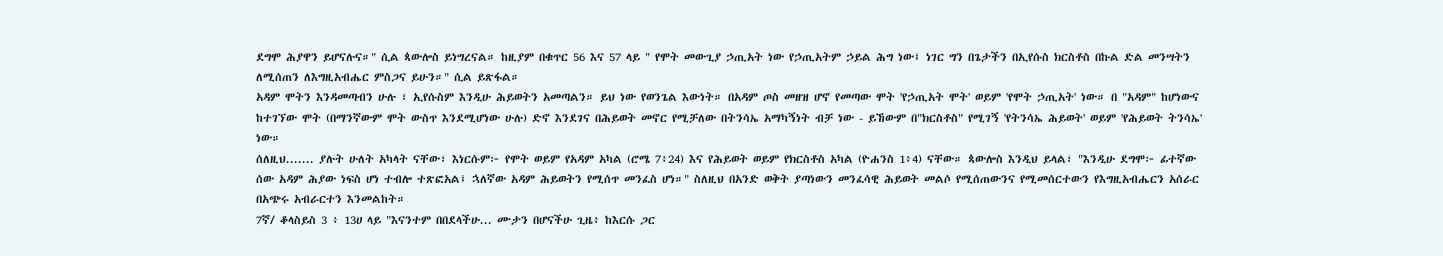ደግሞ ሕያዋን ይሆናሉና።" ሲል ጳውሎስ ይነግረናል። ከዚያም በቁጥር 56 እና 57 ላይ " የሞት መውጊያ ኃጢአት ነው የኃጢአትም ኃይል ሕግ ነው፤ ነገር ግን በጌታችን በኢየሱስ ክርስቶስ በኩል ድል መንሣትን ለሚሰጠን ለእግዚአብሔር ምስጋና ይሁን።" ሲል ይጽፋል።
አዳም ሞትን እንዳመጣብን ሁሉ ፣ ኢየሱስም እንዲሁ ሕይወትን አመጣልን። ይህ ነው የወንጌል እውነት። በአዳም ጦስ መዘዝ ሆኖ የመጣው ሞት 'የኃጢአት ሞት' ወይም 'የሞት ኃጢአት' ነው። በ "አዳም" ከሆነውና ከተገኘው ሞት (በማንኛውም ሞት ውስጥ እንደሚሆነው ሁሉ) ድኖ እንደገና በሕይወት መኖር የሚቻለው በትንሳኤ አማካኝነት ብቻ ነው - ይኸውም በ"ክርስቶስ" የሚገኝ 'የትንሳኤ ሕይወት' ወይም 'የሕይወት ትንሳኤ' ነው።
ሰለዚህ....... ያሉት ሁለት አካላት ናቸው፣ እነርሱም፦ የሞት ወይም የአዳም አካል (ሮሜ 7፥24) እና የሕይወት ወይም የክርስቶስ አካል (ዮሐንስ 1፥4) ናቸው። ጳውሎስ እንዲህ ይላል፣ "እንዲሁ ደግሞ፦ ፊተኛው ሰው አዳም ሕያው ነፍስ ሆነ ተብሎ ተጽፎአል፤ ኋለኛው አዳም ሕይወትን የሚሰጥ መንፈስ ሆነ።" ስለዚህ በአንድ ወቅት ያጣነውን መንፈሳዊ ሕይወት መልሶ የሚሰጠውንና የሚመሰርተውን የእግዚአብሔርን አሰራር በአጭሩ አብራርተን እንመልከት።
7ኛ/ ቆላስይስ 3 ፥ 13ሀ ላይ "እናንተም በበደላችሁ... ሙታን በሆናችሁ ጊዜ፥ ከእርሱ ጋር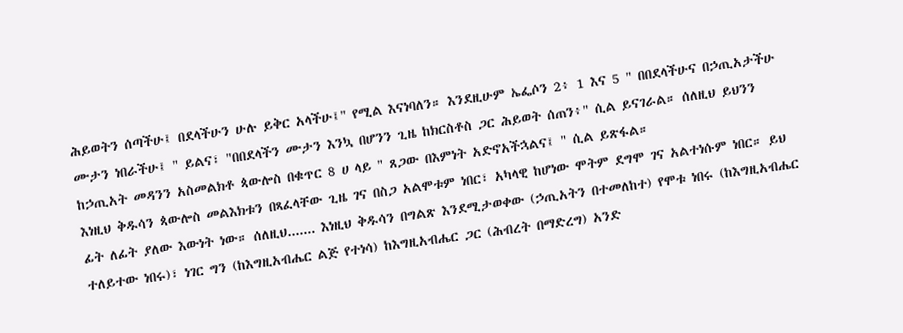ሕይወትን ሰጣችሁ፤ በደላችሁን ሁሉ ይቅር አላችሁ፤" የሚል እናነባለን። እንደዚሁም ኤፌሶን 2፥ 1 እና 5 " በበደላችሁና በኃጢአታችሁ ሙታን ነበራችሁ፤ " ይልና፣ "በበደላችን ሙታን እንኳ በሆንን ጊዜ ከክርስቶስ ጋር ሕይወት ሰጠን፥" ሲል ይናገራል። ሰለዚህ ይህንን ከኃጢአት መዳንን አስመልክቶ ጳውሎስ በቁጥር 8 ሀ ላይ " ጸጋው በእምነት አድኖአችኋልና፤ " ሲል ይጽፋል።
እነዚህ ቅዱሳን ጳውሎስ መልእክቱን በጻፈላቸው ጊዜ ገና በስጋ አልሞቱም ነበር፣ አካላዊ ከሆነው ሞትም ደግሞ ገና አልተነሱም ነበር። ይህ ፊት ለፊት ያለው እውነት ነው። ሰለዚህ....... እነዚህ ቅዱሳን በግልጽ እንደሚታወቀው (ኃጢአትን በተመለከተ) የሞቱ ነበሩ (ከእግዚአብሔር ተለይተው ነበሩ)፣ ነገር ግን (ከእግዚአብሔር ልጅ የተነሳ) ከእግዚአብሔር ጋር (ሕብረት በማድረግ) አንድ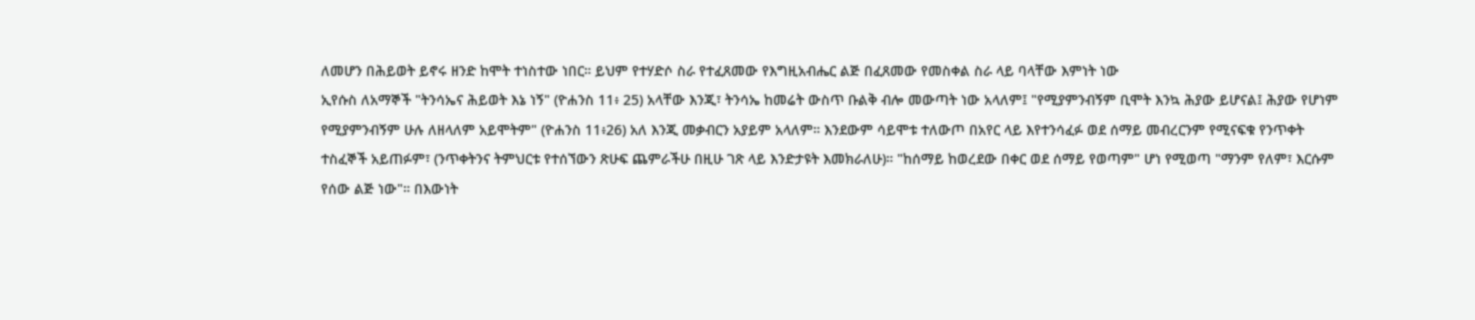ለመሆን በሕይወት ይኖሩ ዘንድ ከሞት ተነስተው ነበር። ይህም የተሃድሶ ስራ የተፈጸመው የእግዚአብሔር ልጅ በፈጸመው የመስቀል ስራ ላይ ባላቸው እምነት ነው
ኢየሱስ ለአማኞች "ትንሳኤና ሕይወት እኔ ነኝ" (ዮሐንስ 11፥ 25) አላቸው እንጂ፣ ትንሳኤ ከመሬት ውስጥ ቡልቅ ብሎ መውጣት ነው አላለም፤ "የሚያምንብኝም ቢሞት እንኳ ሕያው ይሆናል፤ ሕያው የሆነም የሚያምንብኝም ሁሉ ለዘላለም አይሞትም" (ዮሐንስ 11፥26) አለ እንጂ መቃብርን አያይም አላለም። እንደውም ሳይሞቱ ተለውጦ በአየር ላይ እየተንሳፈፉ ወደ ሰማይ መብረርንም የሚናፍቁ የንጥቀት ተስፈኞች አይጠፉም፣ (ንጥቀትንና ትምህርቱ የተሰኘውን ጽሁፍ ጨምራችሁ በዚሁ ገጽ ላይ እንድታዩት እመክራለሁ)። "ከሰማይ ከወረደው በቀር ወደ ሰማይ የወጣም" ሆነ የሚወጣ "ማንም የለም፣ እርሱም የሰው ልጅ ነው"። በእውነት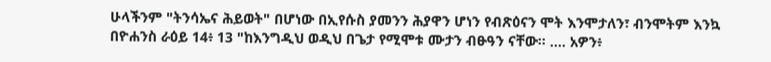ሁላችንም "ትንሳኤና ሕይወት" በሆነው በኢየሱስ ያመንን ሕያዋን ሆነን የብጽዕናን ሞት እንሞታለን፣ ብንሞትም እንኳ በዮሐንስ ራዕይ 14፥ 13 "ከእንግዲህ ወዲህ በጌታ የሚሞቱ ሙታን ብፁዓን ናቸው። .... አዎን፥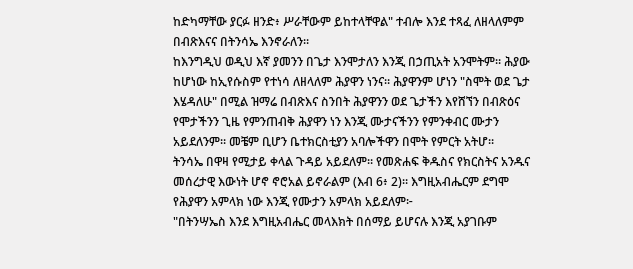ከድካማቸው ያርፉ ዘንድ፥ ሥራቸውም ይከተላቸዋል" ተብሎ እንደ ተጻፈ ለዘላለምም በብጽእናና በትንሳኤ እንኖራለን።
ከእንግዲህ ወዲህ እኛ ያመንን በጌታ እንሞታለን እንጂ በኃጢአት አንሞትም። ሕያው ከሆነው ከኢየሱስም የተነሳ ለዘላለም ሕያዋን ነንና። ሕያዋንም ሆነን "ስሞት ወደ ጌታ እሄዳለሁ" በሚል ዝማሬ በብጽእና ስንበት ሕያዋንን ወደ ጌታችን እየሸኘን በብጽዕና የሞታችንን ጊዜ የምንጠብቅ ሕያዋን ነን እንጂ ሙታናችንን የምንቀብር ሙታን አይደለንም። መቼም ቢሆን ቤተክርስቲያን አባሎችዋን በሞት የምርት አትሆ።
ትንሳኤ በዋዛ የሚታይ ቀላል ጉዳይ አይደለም። የመጽሐፍ ቅዱስና የክርስትና አንዱና መሰረታዊ እውነት ሆኖ ኖሮአል ይኖራልም (እብ 6፥ 2)። እግዚአብሔርም ደግሞ የሕያዋን አምላክ ነው እንጂ የሙታን አምላክ አይደለም፦
"በትንሣኤስ እንደ እግዚአብሔር መላእክት በሰማይ ይሆናሉ እንጂ አያገቡም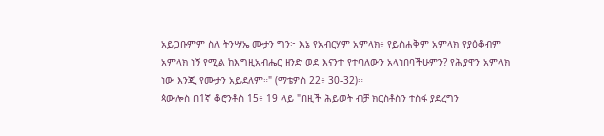አይጋቡምም ስለ ትንሣኤ ሙታን ግን፦ እኔ የአብርሃም አምላክ፥ የይስሐቅም አምላክ የያዕቆብም አምላክ ነኝ የሚል ከእግዚአብሔር ዘንድ ወደ እናንተ የተባለውን አላነበባችሁምን? የሕያዋን አምላክ ነው እንጂ የሙታን አይደለም።" (ማቴዎስ 22፥ 30-32)።
ጳውሎስ በ1ኛ ቆሮንቶስ 15፥ 19 ላይ "በዚች ሕይወት ብቻ ክርስቶስን ተስፋ ያደረግን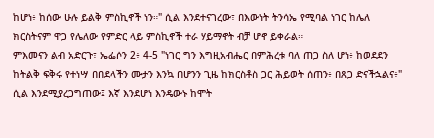ከሆነ፥ ከሰው ሁሉ ይልቅ ምስኪኖች ነን።" ሲል እንደተናገረው፣ በእውነት ትንሳኤ የሚባል ነገር ከሌለ ክርስትናም ዋጋ የሌለው የምድር ላይ ምስኪኖች ተራ ሃይማኖት ብቻ ሆኖ ይቀራል።
ምእመናን ልብ አድርጉ፣ ኤፌሶን 2፥ 4-5 "ነገር ግን እግዚአብሔር በምሕረቱ ባለ ጠጋ ስለ ሆነ፥ ከወደደን ከትልቅ ፍቅሩ የተነሣ በበደላችን ሙታን እንኳ በሆንን ጊዜ ከክርስቶስ ጋር ሕይወት ሰጠን፥ በጸጋ ድናችኋልና፥" ሲል እንደሚያረጋግጠው፤ እኛ እንደሆነ እንዴውኑ ከሞት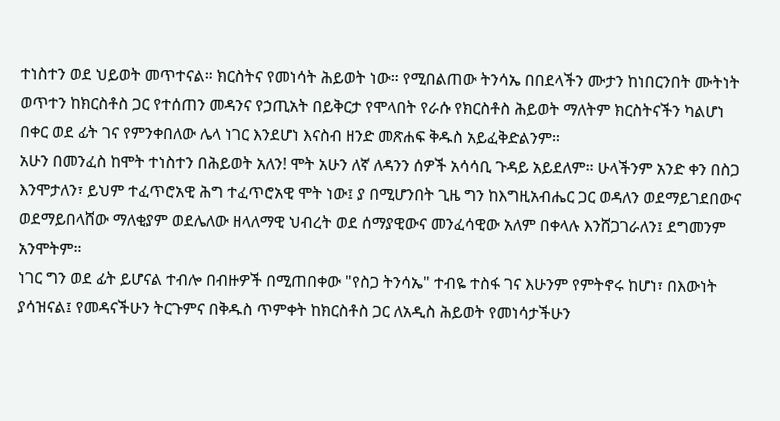ተነስተን ወደ ህይወት መጥተናል። ክርስትና የመነሳት ሕይወት ነው። የሚበልጠው ትንሳኤ በበደላችን ሙታን ከነበርንበት ሙትነት ወጥተን ከክርስቶስ ጋር የተሰጠን መዳንና የኃጢአት በይቅርታ የሞላበት የራሱ የክርስቶስ ሕይወት ማለትም ክርስትናችን ካልሆነ በቀር ወደ ፊት ገና የምንቀበለው ሌላ ነገር እንደሆነ እናስብ ዘንድ መጽሐፍ ቅዱስ አይፈቅድልንም።
አሁን በመንፈስ ከሞት ተነስተን በሕይወት አለን! ሞት አሁን ለኛ ለዳንን ሰዎች አሳሳቢ ጉዳይ አይደለም። ሁላችንም አንድ ቀን በስጋ እንሞታለን፣ ይህም ተፈጥሮአዊ ሕግ ተፈጥሮአዊ ሞት ነው፤ ያ በሚሆንበት ጊዜ ግን ከእግዚአብሔር ጋር ወዳለን ወደማይገደበውና ወደማይበላሸው ማለቂያም ወደሌለው ዘላለማዊ ህብረት ወደ ሰማያዊውና መንፈሳዊው አለም በቀላሉ እንሸጋገራለን፤ ደግመንም አንሞትም።
ነገር ግን ወደ ፊት ይሆናል ተብሎ በብዙዎች በሚጠበቀው "የስጋ ትንሳኤ" ተብዬ ተስፋ ገና እሁንም የምትኖሩ ከሆነ፣ በእውነት ያሳዝናል፤ የመዳናችሁን ትርጉምና በቅዱስ ጥምቀት ከክርስቶስ ጋር ለአዲስ ሕይወት የመነሳታችሁን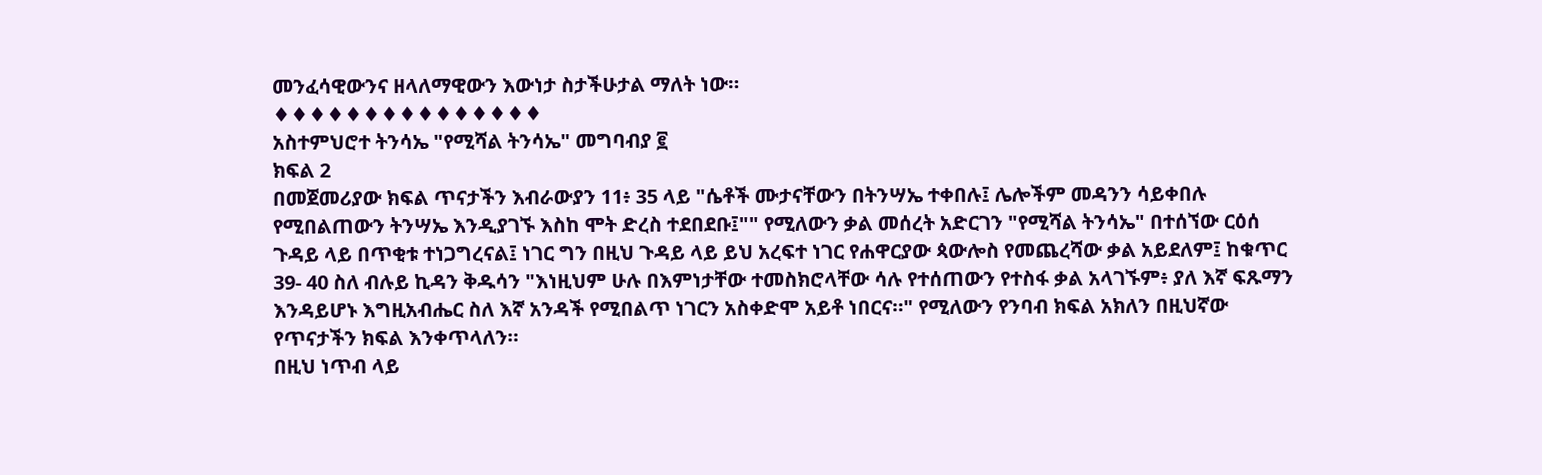መንፈሳዊውንና ዘላለማዊውን እውነታ ስታችሁታል ማለት ነው።
♦♦♦♦♦♦♦♦♦♦♦♦♦♦♦
አስተምህሮተ ትንሳኤ "የሚሻል ትንሳኤ" መግባብያ ፪
ክፍል 2
በመጀመሪያው ክፍል ጥናታችን እብራውያን 11፥ 35 ላይ "ሴቶች ሙታናቸውን በትንሣኤ ተቀበሉ፤ ሌሎችም መዳንን ሳይቀበሉ የሚበልጠውን ትንሣኤ እንዲያገኙ እስከ ሞት ድረስ ተደበደቡ፤"" የሚለውን ቃል መሰረት አድርገን "የሚሻል ትንሳኤ" በተሰኘው ርዕሰ ጉዳይ ላይ በጥቂቱ ተነጋግረናል፤ ነገር ግን በዚህ ጉዳይ ላይ ይህ አረፍተ ነገር የሐዋርያው ጳውሎስ የመጨረሻው ቃል አይደለም፤ ከቁጥር 39- 40 ስለ ብሉይ ኪዳን ቅዱሳን "እነዚህም ሁሉ በእምነታቸው ተመስክሮላቸው ሳሉ የተሰጠውን የተስፋ ቃል አላገኙም፥ ያለ እኛ ፍጹማን እንዳይሆኑ እግዚአብሔር ስለ እኛ አንዳች የሚበልጥ ነገርን አስቀድሞ አይቶ ነበርና።" የሚለውን የንባብ ክፍል አክለን በዚህኛው የጥናታችን ክፍል እንቀጥላለን።
በዚህ ነጥብ ላይ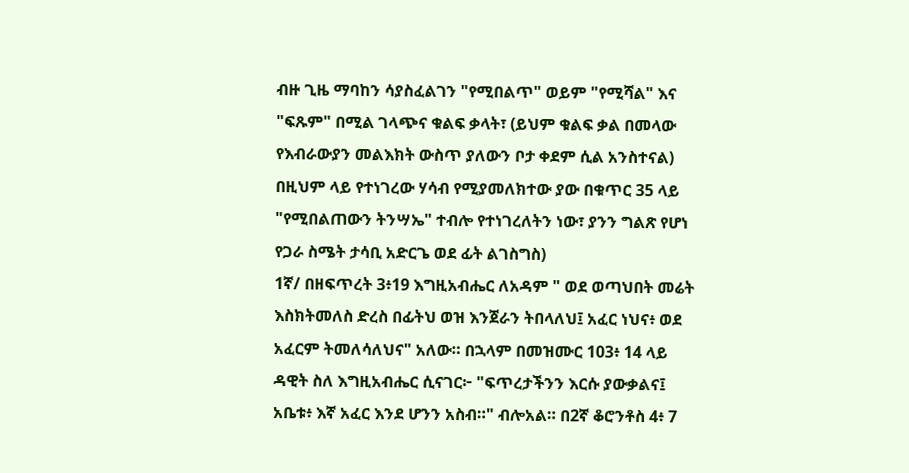ብዙ ጊዜ ማባከን ሳያስፈልገን "የሚበልጥ" ወይም "የሚሻል" እና "ፍጹም" በሚል ገላጭና ቁልፍ ቃላት፣ (ይህም ቁልፍ ቃል በመላው የእብራውያን መልእክት ውስጥ ያለውን ቦታ ቀደም ሲል አንስተናል) በዚህም ላይ የተነገረው ሃሳብ የሚያመለክተው ያው በቁጥር 35 ላይ "የሚበልጠውን ትንሣኤ" ተብሎ የተነገረለትን ነው፣ ያንን ግልጽ የሆነ የጋራ ስሜት ታሳቢ አድርጌ ወደ ፊት ልገስግስ)
1ኛ/ በዘፍጥረት 3፥19 እግዚአብሔር ለአዳም " ወደ ወጣህበት መሬት እስክትመለስ ድረስ በፊትህ ወዝ እንጀራን ትበላለህ፤ አፈር ነህና፥ ወደ አፈርም ትመለሳለህና" አለው። በኋላም በመዝሙር 103፥ 14 ላይ ዳዊት ስለ እግዚአብሔር ሲናገር፦ "ፍጥረታችንን እርሱ ያውቃልና፤ አቤቱ፥ እኛ አፈር እንደ ሆንን አስብ።" ብሎአል። በ2ኛ ቆሮንቶስ 4፥ 7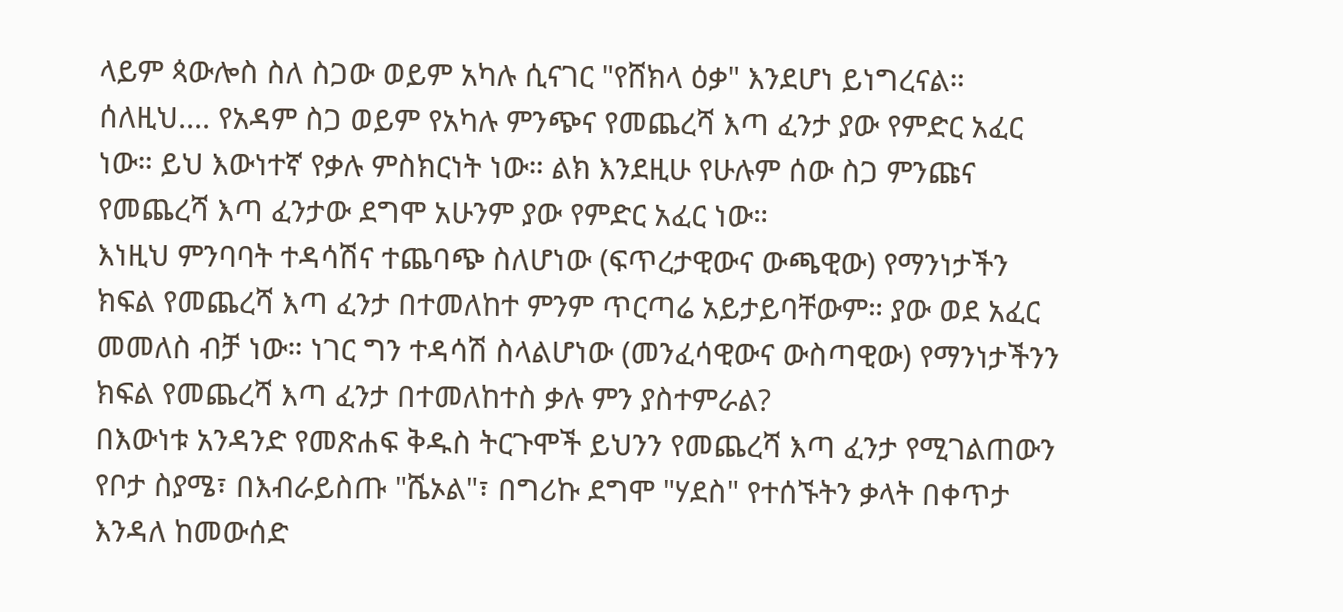ላይም ጳውሎስ ስለ ስጋው ወይም አካሉ ሲናገር "የሸክላ ዕቃ" እንደሆነ ይነግረናል። ሰለዚህ.... የአዳም ስጋ ወይም የአካሉ ምንጭና የመጨረሻ እጣ ፈንታ ያው የምድር አፈር ነው። ይህ እውነተኛ የቃሉ ምስክርነት ነው። ልክ እንደዚሁ የሁሉም ሰው ስጋ ምንጩና የመጨረሻ እጣ ፈንታው ደግሞ አሁንም ያው የምድር አፈር ነው።
እነዚህ ምንባባት ተዳሳሽና ተጨባጭ ስለሆነው (ፍጥረታዊውና ውጫዊው) የማንነታችን ክፍል የመጨረሻ እጣ ፈንታ በተመለከተ ምንም ጥርጣሬ አይታይባቸውም። ያው ወደ አፈር መመለስ ብቻ ነው። ነገር ግን ተዳሳሽ ስላልሆነው (መንፈሳዊውና ውስጣዊው) የማንነታችንን ክፍል የመጨረሻ እጣ ፈንታ በተመለከተስ ቃሉ ምን ያስተምራል?
በእውነቱ አንዳንድ የመጽሐፍ ቅዱስ ትርጉሞች ይህንን የመጨረሻ እጣ ፈንታ የሚገልጠውን የቦታ ስያሜ፣ በእብራይስጡ "ሼኦል"፣ በግሪኩ ደግሞ "ሃደስ" የተሰኙትን ቃላት በቀጥታ እንዳለ ከመውሰድ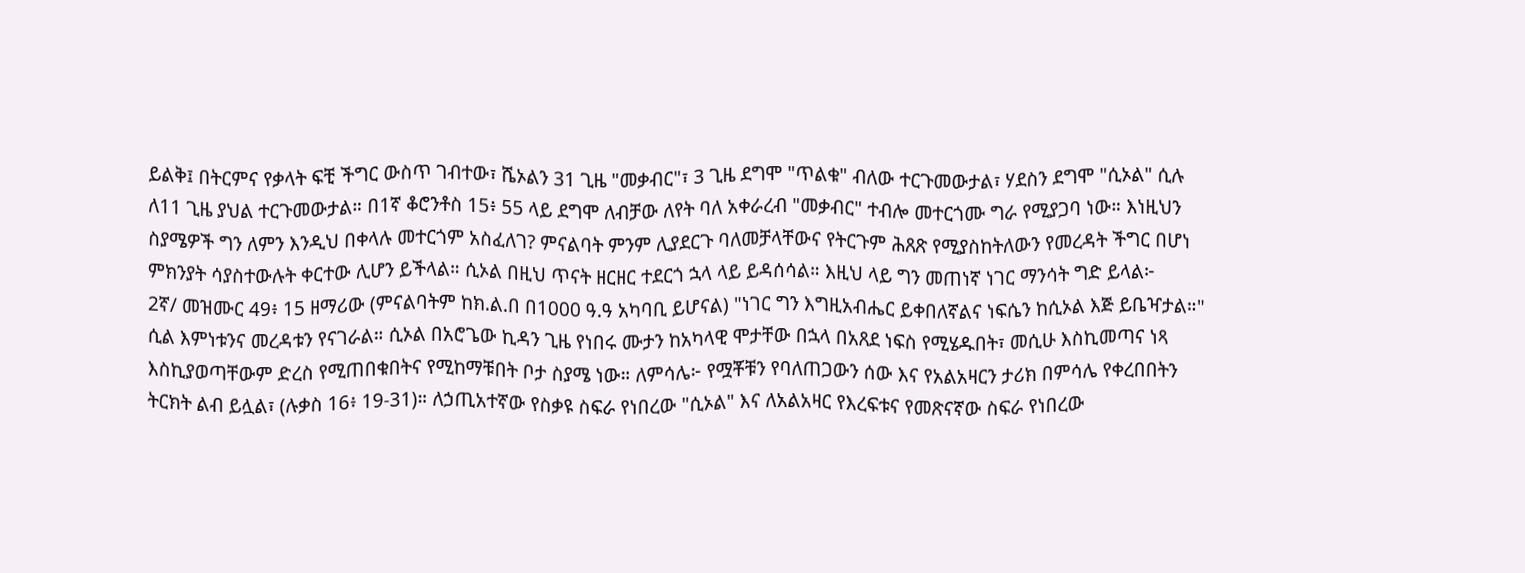ይልቅ፤ በትርምና የቃላት ፍቺ ችግር ውስጥ ገብተው፣ ሼኦልን 31 ጊዜ "መቃብር"፣ 3 ጊዜ ደግሞ "ጥልቁ" ብለው ተርጉመውታል፣ ሃደስን ደግሞ "ሲኦል" ሲሉ ለ11 ጊዜ ያህል ተርጉመውታል። በ1ኛ ቆሮንቶስ 15፥ 55 ላይ ደግሞ ለብቻው ለየት ባለ አቀራረብ "መቃብር" ተብሎ መተርጎሙ ግራ የሚያጋባ ነው። እነዚህን ስያሜዎች ግን ለምን እንዲህ በቀላሉ መተርጎም አስፈለገ? ምናልባት ምንም ሊያደርጉ ባለመቻላቸውና የትርጉም ሕጸጽ የሚያስከትለውን የመረዳት ችግር በሆነ ምክንያት ሳያስተውሉት ቀርተው ሊሆን ይችላል። ሲኦል በዚህ ጥናት ዘርዘር ተደርጎ ኋላ ላይ ይዳሰሳል። እዚህ ላይ ግን መጠነኛ ነገር ማንሳት ግድ ይላል፦
2ኛ/ መዝሙር 49፥ 15 ዘማሪው (ምናልባትም ከክ.ል.በ በ1000 ዓ.ዓ አካባቢ ይሆናል) "ነገር ግን እግዚአብሔር ይቀበለኛልና ነፍሴን ከሲኦል እጅ ይቤዣታል።" ሲል እምነቱንና መረዳቱን የናገራል። ሲኦል በአሮጌው ኪዳን ጊዜ የነበሩ ሙታን ከአካላዊ ሞታቸው በኋላ በአጸደ ነፍስ የሚሄዱበት፣ መሲሁ እስኪመጣና ነጻ እስኪያወጣቸውም ድረስ የሚጠበቁበትና የሚከማቹበት ቦታ ስያሜ ነው። ለምሳሌ፦ የሟቾቹን የባለጠጋውን ሰው እና የአልአዛርን ታሪክ በምሳሌ የቀረበበትን ትርክት ልብ ይሏል፣ (ሉቃስ 16፥ 19-31)። ለኃጢአተኛው የስቃዩ ስፍራ የነበረው "ሲኦል" እና ለአልአዛር የእረፍቱና የመጽናኛው ስፍራ የነበረው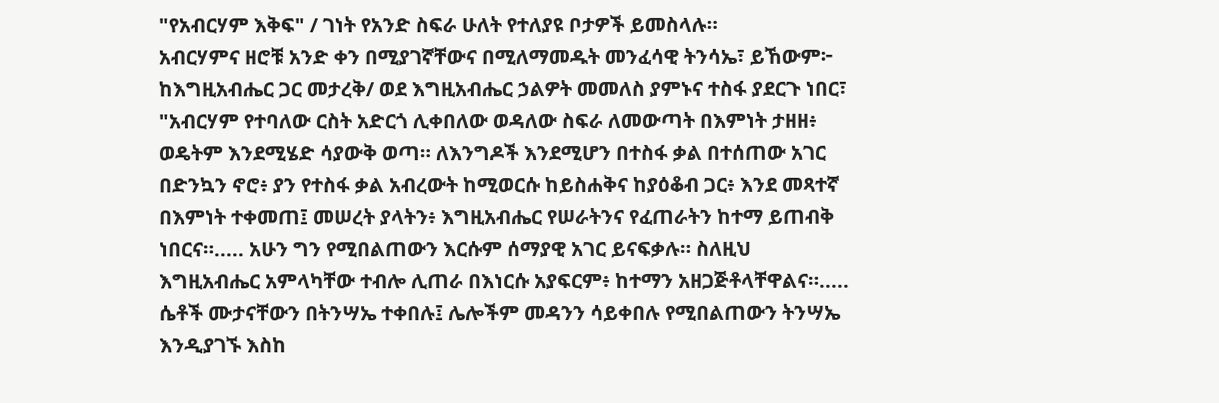"የአብርሃም እቅፍ" / ገነት የአንድ ስፍራ ሁለት የተለያዩ ቦታዎች ይመስላሉ።
አብርሃምና ዘሮቹ አንድ ቀን በሚያገኛቸውና በሚለማመዱት መንፈሳዊ ትንሳኤ፣ ይኸውም፦ ከእግዚአብሔር ጋር መታረቅ/ ወደ እግዚአብሔር ኃልዎት መመለስ ያምኑና ተስፋ ያደርጉ ነበር፣
"አብርሃም የተባለው ርስት አድርጎ ሊቀበለው ወዳለው ስፍራ ለመውጣት በእምነት ታዘዘ፥ ወዴትም እንደሚሄድ ሳያውቅ ወጣ። ለእንግዶች እንደሚሆን በተስፋ ቃል በተሰጠው አገር በድንኳን ኖሮ፥ ያን የተስፋ ቃል አብረውት ከሚወርሱ ከይስሐቅና ከያዕቆብ ጋር፥ እንደ መጻተኛ በእምነት ተቀመጠ፤ መሠረት ያላትን፥ እግዚአብሔር የሠራትንና የፈጠራትን ከተማ ይጠብቅ ነበርና።..... አሁን ግን የሚበልጠውን እርሱም ሰማያዊ አገር ይናፍቃሉ። ስለዚህ እግዚአብሔር አምላካቸው ተብሎ ሊጠራ በእነርሱ አያፍርም፥ ከተማን አዘጋጅቶላቸዋልና።..... ሴቶች ሙታናቸውን በትንሣኤ ተቀበሉ፤ ሌሎችም መዳንን ሳይቀበሉ የሚበልጠውን ትንሣኤ እንዲያገኙ እስከ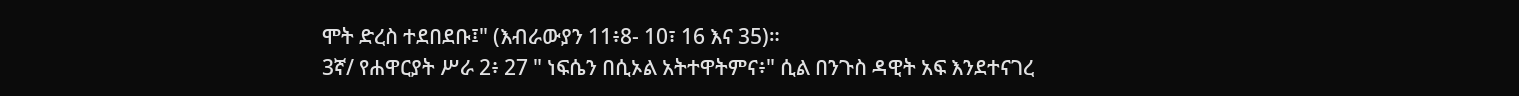ሞት ድረስ ተደበደቡ፤" (እብራውያን 11፥8- 10፣ 16 እና 35)።
3ኛ/ የሐዋርያት ሥራ 2፥ 27 " ነፍሴን በሲኦል አትተዋትምና፥" ሲል በንጉስ ዳዊት አፍ እንደተናገረ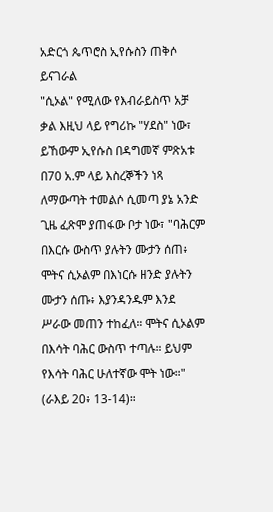አድርጎ ጴጥሮስ ኢየሱስን ጠቅሶ ይናገራል
"ሲኦል" የሚለው የእብራይስጥ አቻ ቃል እዚህ ላይ የግሪኩ "ሃደስ" ነው፣ ይኸውም ኢየሱስ በዳግመኛ ምጽአቱ በ70 አ.ም ላይ እስረኞችን ነጻ ለማውጣት ተመልሶ ሲመጣ ያኔ አንድ ጊዜ ፈጽሞ ያጠፋው ቦታ ነው፣ "ባሕርም በእርሱ ውስጥ ያሉትን ሙታን ሰጠ፥ ሞትና ሲኦልም በእነርሱ ዘንድ ያሉትን ሙታን ሰጡ፥ እያንዳንዱም እንደ ሥራው መጠን ተከፈለ። ሞትና ሲኦልም በእሳት ባሕር ውስጥ ተጣሉ። ይህም የእሳት ባሕር ሁለተኛው ሞት ነው።" (ራእይ 20፥ 13-14)።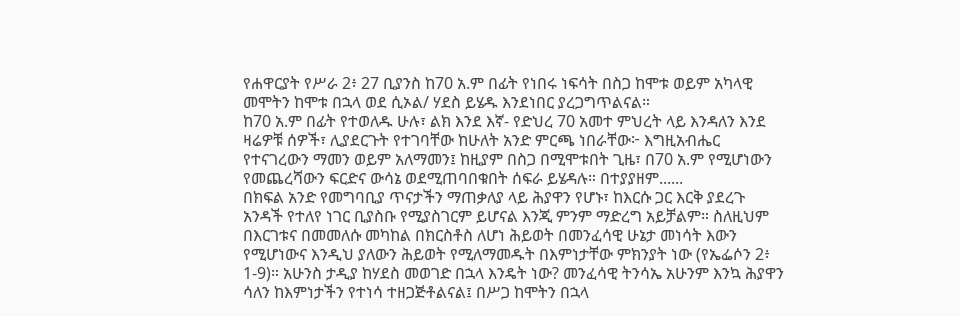የሐዋርያት የሥራ 2፥ 27 ቢያንስ ከ70 አ.ም በፊት የነበሩ ነፍሳት በስጋ ከሞቱ ወይም አካላዊ መሞትን ከሞቱ በኋላ ወደ ሲኦል/ ሃደስ ይሄዱ እንደነበር ያረጋግጥልናል።
ከ70 አ.ም በፊት የተወለዱ ሁሉ፣ ልክ እንደ እኛ- የድህረ 70 አመተ ምህረት ላይ እንዳለን እንደ ዛሬዎቹ ሰዎች፣ ሊያደርጉት የተገባቸው ከሁለት አንድ ምርጫ ነበራቸው፦ እግዚአብሔር የተናገረውን ማመን ወይም አለማመን፤ ከዚያም በስጋ በሚሞቱበት ጊዜ፣ በ70 አ.ም የሚሆነውን የመጨረሻውን ፍርድና ውሳኔ ወደሚጠባበቁበት ሰፍራ ይሄዳሉ። በተያያዘም......
በክፍል አንድ የመግባቢያ ጥናታችን ማጠቃለያ ላይ ሕያዋን የሆኑ፣ ከእርሱ ጋር እርቅ ያደረጉ አንዳች የተለየ ነገር ቢያስቡ የሚያስገርም ይሆናል እንጂ ምንም ማድረግ አይቻልም። ስለዚህም በእርገቱና በመመለሱ መካከል በክርስቶስ ለሆነ ሕይወት በመንፈሳዊ ሁኔታ መነሳት እውን የሚሆነውና እንዲህ ያለውን ሕይወት የሚለማመዱት በእምነታቸው ምክንያት ነው (የኤፌሶን 2፥ 1-9)። አሁንስ ታዲያ ከሃደስ መወገድ በኋላ እንዴት ነው? መንፈሳዊ ትንሳኤ አሁንም እንኳ ሕያዋን ሳለን ከእምነታችን የተነሳ ተዘጋጅቶልናል፤ በሥጋ ከሞትን በኋላ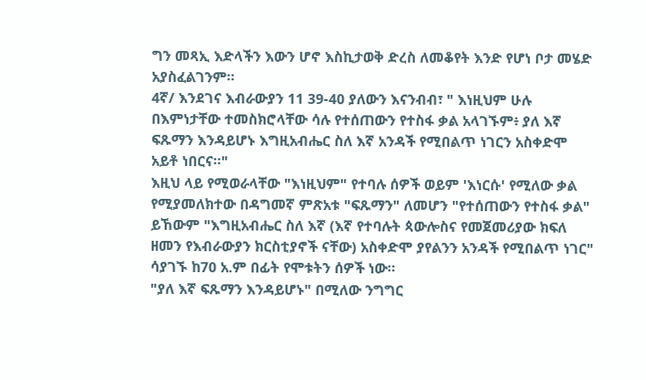ግን መጻኢ እድላችን እውን ሆኖ እስኪታወቅ ድረስ ለመቆየት እንድ የሆነ ቦታ መሄድ አያስፈልገንም።
4ኛ/ እንደገና እብራውያን 11 39-40 ያለውን እናንብብ፣ " እነዚህም ሁሉ በእምነታቸው ተመስክሮላቸው ሳሉ የተሰጠውን የተስፋ ቃል አላገኙም፥ ያለ እኛ ፍጹማን እንዳይሆኑ እግዚአብሔር ስለ እኛ አንዳች የሚበልጥ ነገርን አስቀድሞ አይቶ ነበርና።"
እዚህ ላይ የሚወራላቸው "እነዚህም" የተባሉ ሰዎች ወይም 'እነርሱ' የሚለው ቃል የሚያመለክተው በዳግመኛ ምጽአቱ "ፍጹማን" ለመሆን "የተሰጠውን የተስፋ ቃል" ይኸውም "እግዚአብሔር ስለ እኛ (እኛ የተባሉት ጳውሎስና የመጀመሪያው ክፍለ ዘመን የእብራውያን ክርስቲያኖች ናቸው) አስቀድሞ ያየልንን አንዳች የሚበልጥ ነገር" ሳያገኙ ከ70 አ.ም በፊት የሞቱትን ሰዎች ነው።
"ያለ እኛ ፍጹማን እንዳይሆኑ" በሚለው ንግግር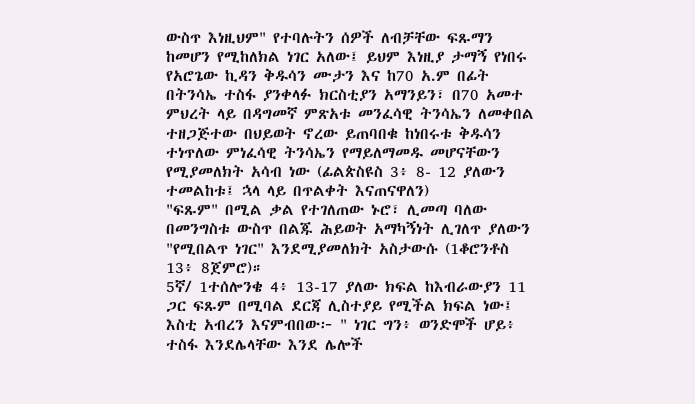ውስጥ እነዚህም" የተባሉትን ሰዎች ለብቻቸው ፍጹማን ከመሆን የሚከለክል ነገር አለው፤ ይህም እነዚያ ታማኝ የነበሩ የአሮጌው ኪዳን ቅዱሳን ሙታን እና ከ70 አ.ም በፊት በትንሳኤ ተስፋ ያንቀላፉ ክርስቲያን አማንይን፣ በ70 አመተ ምህረት ላይ በዳግመኛ ምጽአቱ መንፈሳዊ ትንሳኤን ለመቀበል ተዘጋጅተው በህይወት ኖረው ይጠባበቁ ከነበሩቱ ቅዱሳን ተነጥለው ምነፈሳዊ ትንሳኤን የማይለማመዱ መሆናቸውን የሚያመለክት አሳብ ነው (ፊልጵስዩስ 3፥ 8- 12 ያለውን ተመልከቱ፤ ኋላ ላይ በጥልቀት እናጠናዋለን)
"ፍጹም" በሚል ቃል የተገለጠው ኑሮ፣ ሊመጣ ባለው በመንግስቱ ውስጥ በልጁ ሕይወት አማካኝነት ሊገለጥ ያለውን "የሚበልጥ ነገር" እንደሚያመለክት አስታውሱ (1ቆሮንቶስ 13፥ 8ጀምሮ)።
5ኛ/ 1ተሰሎንቄ 4፥ 13-17 ያለው ክፍል ከእብራውያን 11 ጋር ፍጹም በሚባል ደርጃ ሊስተያይ የሚችል ክፍል ነው፤ እስቲ አብረን እናምብበው፦ " ነገር ግን፥ ወንድሞች ሆይ፥ ተስፋ እንደሌላቸው እንደ ሌሎች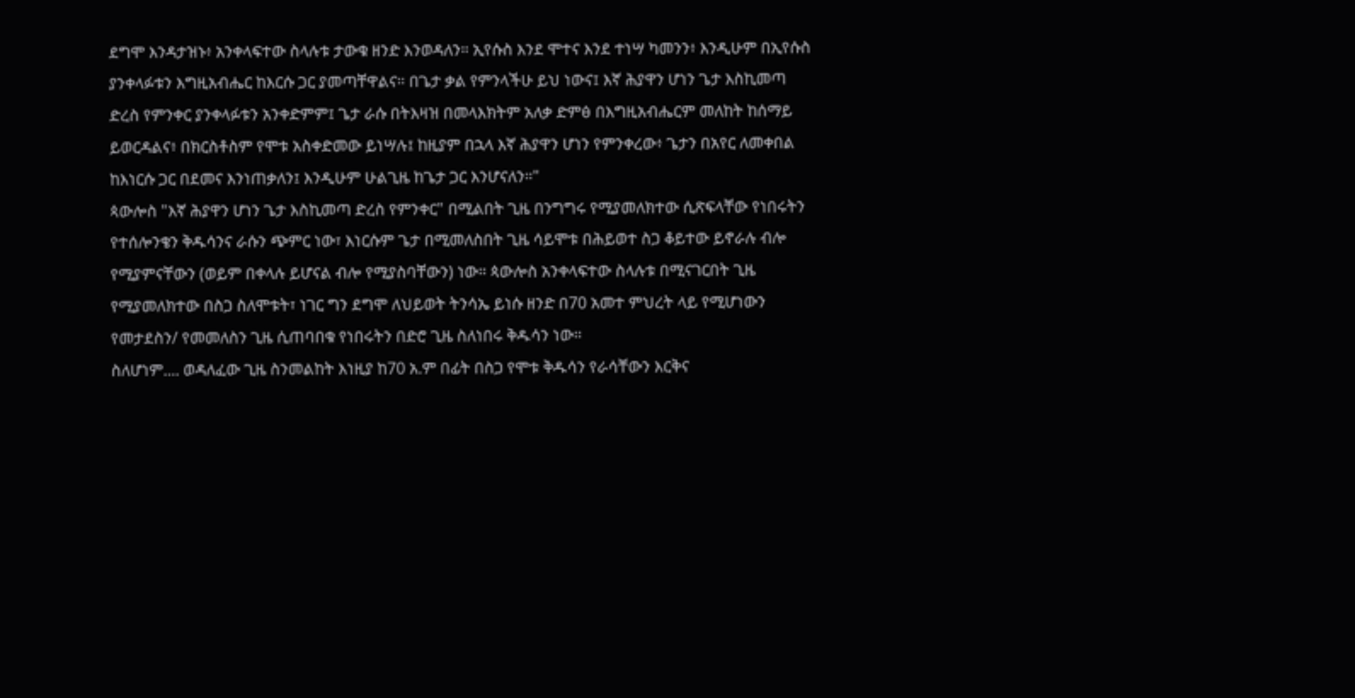ደግሞ እንዳታዝኑ፥ አንቀላፍተው ስላሉቱ ታውቁ ዘንድ እንወዳለን። ኢየሱስ እንደ ሞተና እንደ ተነሣ ካመንን፥ እንዲሁም በኢየሱስ ያንቀላፉቱን እግዚአብሔር ከእርሱ ጋር ያመጣቸዋልና። በጌታ ቃል የምንላችሁ ይህ ነውና፤ እኛ ሕያዋን ሆነን ጌታ እስኪመጣ ድረስ የምንቀር ያንቀላፉቱን አንቀድምም፤ ጌታ ራሱ በትእዛዝ በመላእክትም አለቃ ድምፅ በእግዚአብሔርም መለከት ከሰማይ ይወርዳልና፥ በክርስቶስም የሞቱ አስቀድመው ይነሣሉ፤ ከዚያም በኋላ እኛ ሕያዋን ሆነን የምንቀረው፥ ጌታን በአየር ለመቀበል ከእነርሱ ጋር በደመና እንነጠቃለን፤ እንዲሁም ሁልጊዜ ከጌታ ጋር እንሆናለን።"
ጳውሎስ "እኛ ሕያዋን ሆነን ጌታ እስኪመጣ ድረስ የምንቀር" በሚልበት ጊዜ በንግግሩ የሚያመለክተው ሲጽፍላቸው የነበሩትን የተሰሎንቄን ቅዱሳንና ራሱን ጭምር ነው፣ እነርሱም ጌታ በሚመለስበት ጊዜ ሳይሞቱ በሕይወተ ስጋ ቆይተው ይኖራሉ ብሎ የሚያምናቸውን (ወይም በቀላሉ ይሆናል ብሎ የሚያስባቸውን) ነው። ጳውሎስ አንቀላፍተው ስላሉቱ በሚናገርበት ጊዜ የሚያመለክተው በስጋ ስለሞቱት፣ ነገር ግን ደግሞ ለህይወት ትንሳኤ ይነሱ ዘንድ በ70 አመተ ምህረት ላይ የሚሆነውን የመታደስን/ የመመለስን ጊዜ ሲጠባበቁ የነበሩትን በድሮ ጊዜ ስለነበሩ ቅዱሳን ነው።
ስለሆነም.... ወዳለፈው ጊዜ ስንመልከት እነዚያ ከ70 አ.ም በፊት በስጋ የሞቱ ቅዱሳን የራሳቸውን እርቅና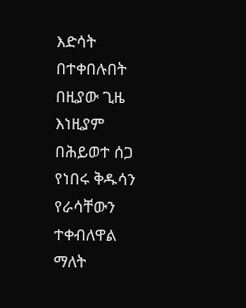እድሳት በተቀበሉበት በዚያው ጊዜ እነዚያም በሕይወተ ሰጋ የነበሩ ቅዱሳን የራሳቸውን ተቀብለዋል ማለት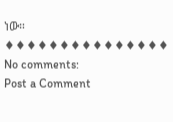ነው።
♦♦♦♦♦♦♦♦♦♦♦♦♦♦♦
No comments:
Post a Comment